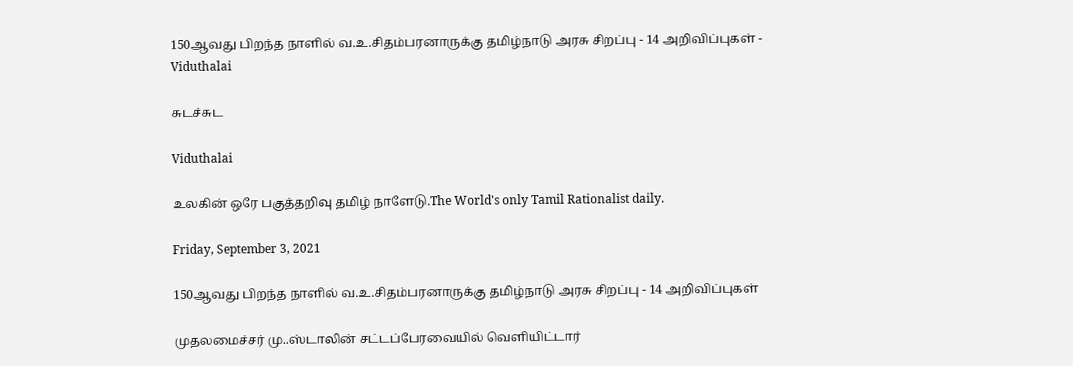150ஆவது பிறந்த நாளில் வ.உ.சிதம்பரனாருக்கு தமிழ்நாடு அரசு சிறப்பு - 14 அறிவிப்புகள் - Viduthalai

சுடச்சுட

Viduthalai

உலகின் ஒரே பகுத்தறிவு தமிழ் நாளேடு.The World's only Tamil Rationalist daily.

Friday, September 3, 2021

150ஆவது பிறந்த நாளில் வ.உ.சிதம்பரனாருக்கு தமிழ்நாடு அரசு சிறப்பு - 14 அறிவிப்புகள்

முதலமைச்சர் மு..ஸ்டாலின் சட்டப்பேரவையில் வெளியிட்டார்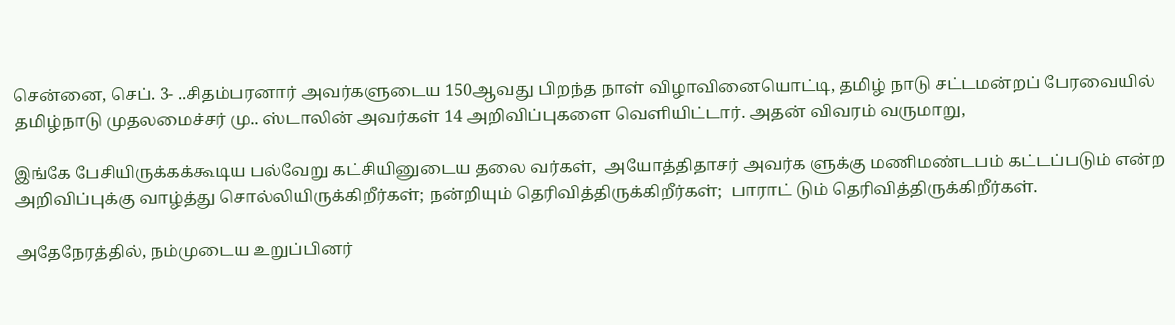சென்னை, செப். 3- ..சிதம்பரனார் அவர்களுடைய 150ஆவது பிறந்த நாள் விழாவினையொட்டி, தமிழ் நாடு சட்டமன்றப் பேரவையில் தமிழ்நாடு முதலமைச்சர் மு.. ஸ்டாலின் அவர்கள் 14 அறிவிப்புகளை வெளியிட்டார். அதன் விவரம் வருமாறு,

இங்கே பேசியிருக்கக்கூடிய பல்வேறு கட்சியினுடைய தலை வர்கள்,  அயோத்திதாசர் அவர்க ளுக்கு மணிமண்டபம் கட்டப்படும் என்ற அறிவிப்புக்கு வாழ்த்து சொல்லியிருக்கிறீர்கள்; நன்றியும் தெரிவித்திருக்கிறீர்கள்;  பாராட் டும் தெரிவித்திருக்கிறீர்கள்.

அதேநேரத்தில், நம்முடைய உறுப்பினர்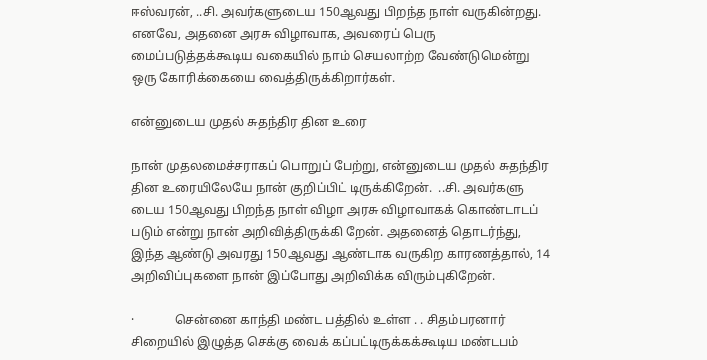ஈஸ்வரன், ..சி. அவர்களுடைய 150ஆவது பிறந்த நாள் வருகின்றது.  எனவே, அதனை அரசு விழாவாக, அவரைப் பெரு மைப்படுத்தக்கூடிய வகையில் நாம் செயலாற்ற வேண்டுமென்று ஒரு கோரிக்கையை வைத்திருக்கிறார்கள்.

என்னுடைய முதல் சுதந்திர தின உரை

நான் முதலமைச்சராகப் பொறுப் பேற்று, என்னுடைய முதல் சுதந்திர தின உரையிலேயே நான் குறிப்பிட் டிருக்கிறேன்.  ..சி. அவர்களு டைய 150ஆவது பிறந்த நாள் விழா அரசு விழாவாகக் கொண்டாடப் படும் என்று நான் அறிவித்திருக்கி றேன். அதனைத் தொடர்ந்து, இந்த ஆண்டு அவரது 150ஆவது ஆண்டாக வருகிற காரணத்தால், 14 அறிவிப்புகளை நான் இப்போது அறிவிக்க விரும்புகிறேன்.

·             சென்னை காந்தி மண்ட பத்தில் உள்ள . . சிதம்பரனார் சிறையில் இழுத்த செக்கு வைக் கப்பட்டிருக்கக்கூடிய மண்டபம்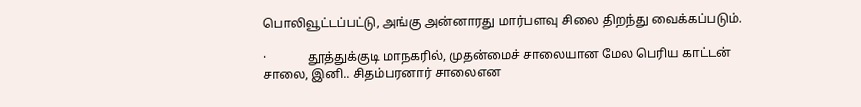பொலிவூட்டப்பட்டு, அங்கு அன்னாரது மார்பளவு சிலை திறந்து வைக்கப்படும்.

·             தூத்துக்குடி மாநகரில், முதன்மைச் சாலையான மேல பெரிய காட்டன் சாலை, இனி.. சிதம்பரனார் சாலைஎன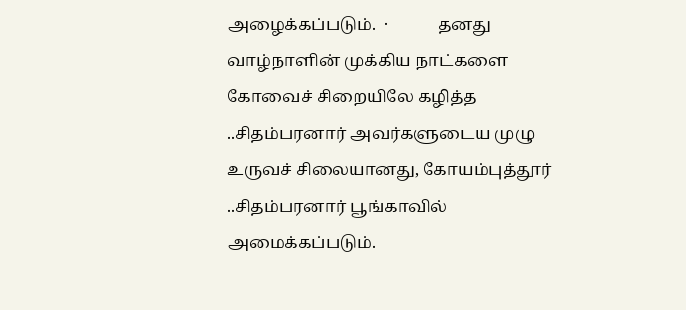அழைக்கப்படும்.  ·            தனது வாழ்நாளின் முக்கிய நாட்களை கோவைச் சிறையிலே கழித்த ..சிதம்பரனார் அவர்களுடைய முழு உருவச் சிலையானது, கோயம்புத்தூர் ..சிதம்பரனார் பூங்காவில் அமைக்கப்படும்.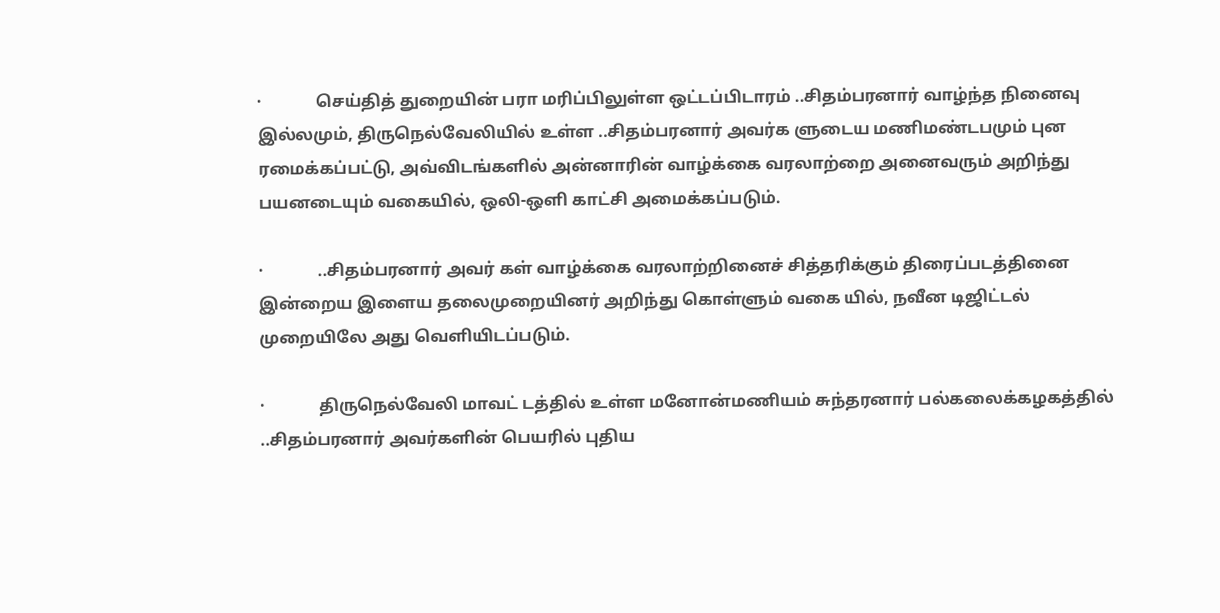·             செய்தித் துறையின் பரா மரிப்பிலுள்ள ஒட்டப்பிடாரம் ..சிதம்பரனார் வாழ்ந்த நினைவு இல்லமும், திருநெல்வேலியில் உள்ள ..சிதம்பரனார் அவர்க ளுடைய மணிமண்டபமும் புன ரமைக்கப்பட்டு, அவ்விடங்களில் அன்னாரின் வாழ்க்கை வரலாற்றை அனைவரும் அறிந்து பயனடையும் வகையில், ஒலி-ஒளி காட்சி அமைக்கப்படும்.

·             ..சிதம்பரனார் அவர் கள் வாழ்க்கை வரலாற்றினைச் சித்தரிக்கும் திரைப்படத்தினை இன்றைய இளைய தலைமுறையினர் அறிந்து கொள்ளும் வகை யில், நவீன டிஜிட்டல் முறையிலே அது வெளியிடப்படும்.

·             திருநெல்வேலி மாவட் டத்தில் உள்ள மனோன்மணியம் சுந்தரனார் பல்கலைக்கழகத்தில் ..சிதம்பரனார் அவர்களின் பெயரில் புதிய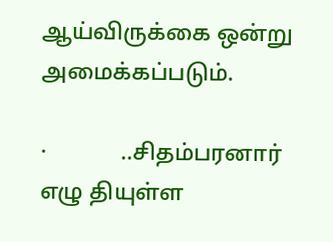ஆய்விருக்கை ஒன்று அமைக்கப்படும்.

·             ..சிதம்பரனார் எழு தியுள்ள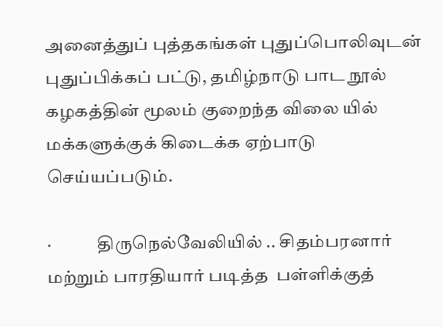அனைத்துப் புத்தகங்கள் புதுப்பொலிவுடன் புதுப்பிக்கப் பட்டு, தமிழ்நாடு பாட நூல் கழகத்தின் மூலம் குறைந்த விலை யில் மக்களுக்குக் கிடைக்க ஏற்பாடு செய்யப்படும்.

·             திருநெல்வேலியில் .. சிதம்பரனார் மற்றும் பாரதியார் படித்த  பள்ளிக்குத்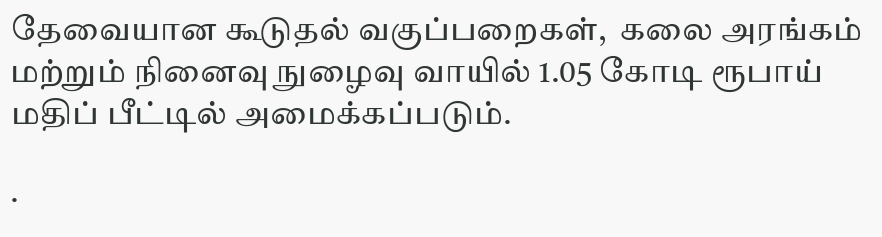தேவையான கூடுதல் வகுப்பறைகள்,  கலை அரங்கம் மற்றும் நினைவு நுழைவு வாயில் 1.05 கோடி ரூபாய் மதிப் பீட்டில் அமைக்கப்படும்.

·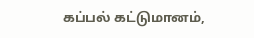கப்பல் கட்டுமானம்,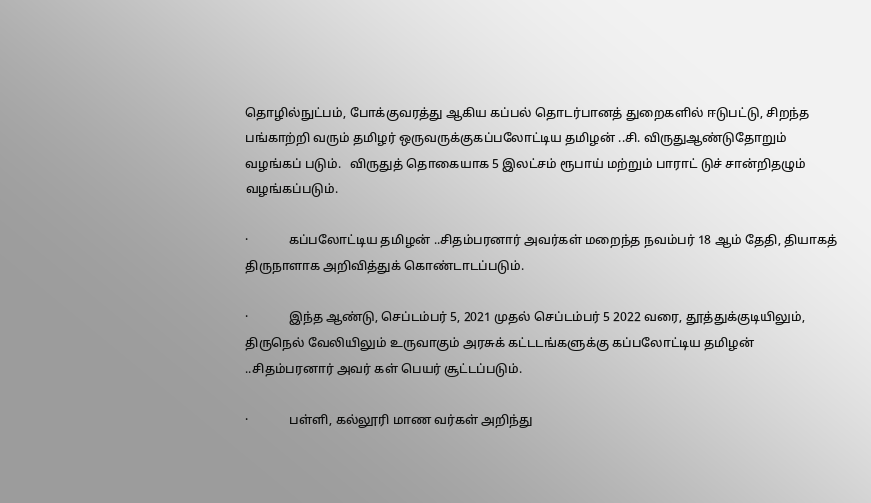தொழில்நுட்பம், போக்குவரத்து ஆகிய கப்பல் தொடர்பானத் துறைகளில் ஈடுபட்டு, சிறந்த பங்காற்றி வரும் தமிழர் ஒருவருக்குகப்பலோட்டிய தமிழன் ..சி. விருதுஆண்டுதோறும் வழங்கப் படும்.   விருதுத் தொகையாக 5 இலட்சம் ரூபாய் மற்றும் பாராட் டுச் சான்றிதழும் வழங்கப்படும்.

·             கப்பலோட்டிய தமிழன் ..சிதம்பரனார் அவர்கள் மறைந்த நவம்பர் 18 ஆம் தேதி, தியாகத் திருநாளாக அறிவித்துக் கொண்டாடப்படும்.

·             இந்த ஆண்டு, செப்டம்பர் 5, 2021 முதல் செப்டம்பர் 5 2022 வரை, தூத்துக்குடியிலும், திருநெல் வேலியிலும் உருவாகும் அரசுக் கட்டடங்களுக்கு கப்பலோட்டிய தமிழன் ..சிதம்பரனார் அவர் கள் பெயர் சூட்டப்படும்.

·             பள்ளி, கல்லூரி மாண வர்கள் அறிந்து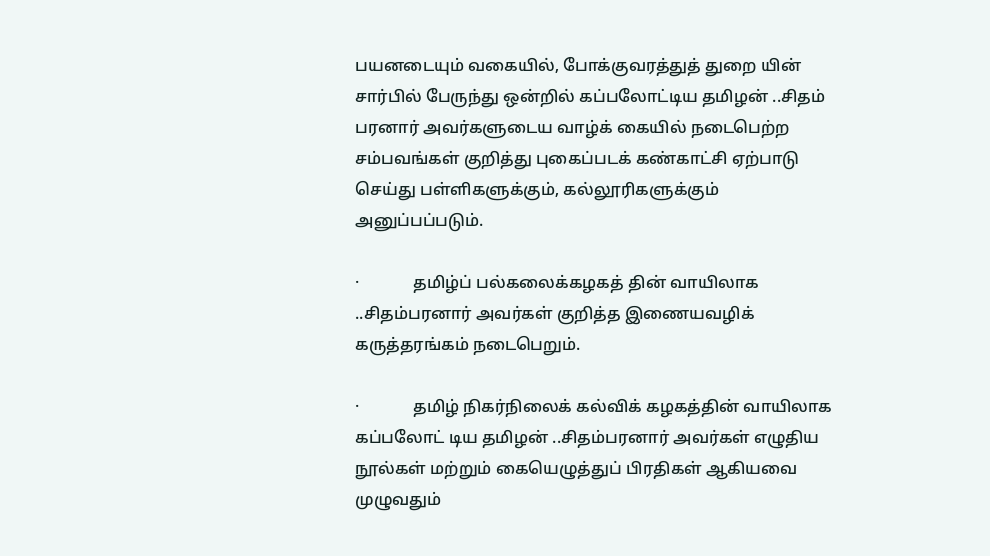பயனடையும் வகையில், போக்குவரத்துத் துறை யின் சார்பில் பேருந்து ஒன்றில் கப்பலோட்டிய தமிழன் ..சிதம் பரனார் அவர்களுடைய வாழ்க் கையில் நடைபெற்ற சம்பவங்கள் குறித்து புகைப்படக் கண்காட்சி ஏற்பாடு செய்து பள்ளிகளுக்கும், கல்லூரிகளுக்கும் அனுப்பப்படும்.

·             தமிழ்ப் பல்கலைக்கழகத் தின் வாயிலாக ..சிதம்பரனார் அவர்கள் குறித்த இணையவழிக் கருத்தரங்கம் நடைபெறும்.

·             தமிழ் நிகர்நிலைக் கல்விக் கழகத்தின் வாயிலாக கப்பலோட் டிய தமிழன் ..சிதம்பரனார் அவர்கள் எழுதிய நூல்கள் மற்றும் கையெழுத்துப் பிரதிகள் ஆகியவை  முழுவதும்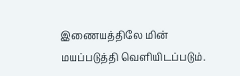இணையத்திலே மின் மயப்படுத்தி வெளியிடப்படும்.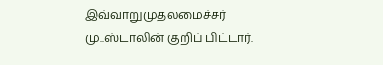இவ்வாறுமுதலமைச்சர் மு..ஸ்டாலின் குறிப் பிட்டார்.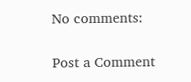No comments:

Post a Comment